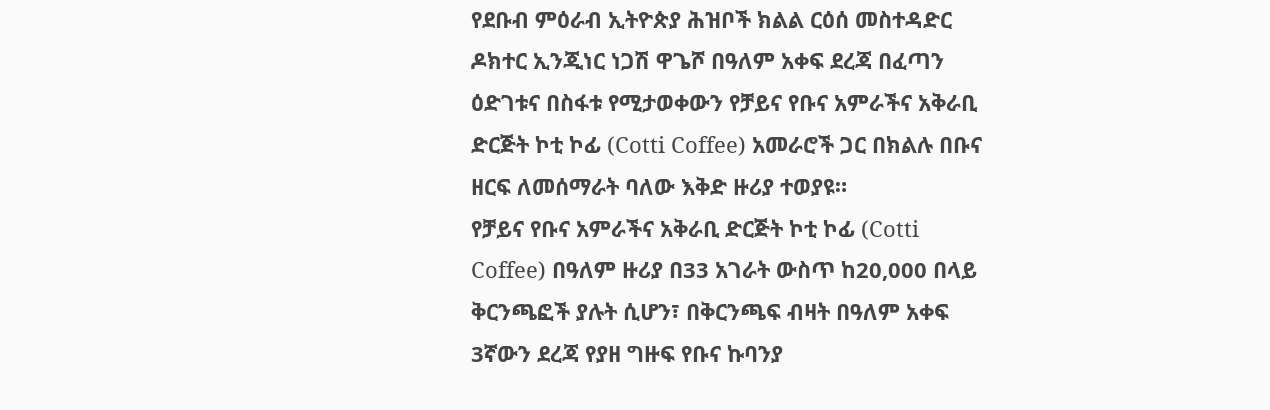የደቡብ ምዕራብ ኢትዮጵያ ሕዝቦች ክልል ርዕሰ መስተዳድር ዶክተር ኢንጂነር ነጋሽ ዋጌሾ በዓለም አቀፍ ደረጃ በፈጣን ዕድገቱና በስፋቱ የሚታወቀውን የቻይና የቡና አምራችና አቅራቢ ድርጅት ኮቲ ኮፊ (Cotti Coffee) አመራሮች ጋር በክልሉ በቡና ዘርፍ ለመሰማራት ባለው እቅድ ዙሪያ ተወያዩ።
የቻይና የቡና አምራችና አቅራቢ ድርጅት ኮቲ ኮፊ (Cotti Coffee) በዓለም ዙሪያ በ33 አገራት ውስጥ ከ20,000 በላይ ቅርንጫፎች ያሉት ሲሆን፣ በቅርንጫፍ ብዛት በዓለም አቀፍ 3ኛውን ደረጃ የያዘ ግዙፍ የቡና ኩባንያ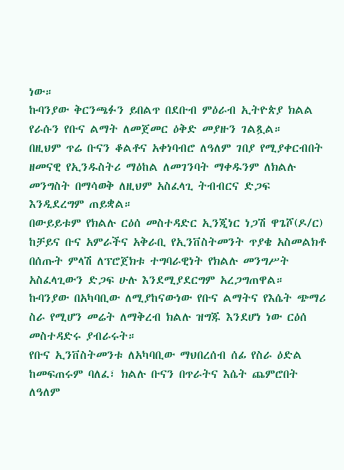ነው።
ኩባንያው ቅርንጫፉን ይበልጥ በደቡብ ምዕራብ ኢትዮጵያ ክልል የራሱን የቡና ልማት ለመጀመር ዕቅድ መያዙን ገልጿል።
በዚህም ጥሬ ቡናን ቆልቶና አቀነባብሮ ለዓለም ገበያ የሚያቀርብበት ዘመናዊ የኢንዱስትሪ ማዕከል ለመገንባት ማቀዱንም ለክልሉ መንግስት በማሳወቅ ለዚህም አስፈላጊ ትብብርና ድጋፍ እንዲደረግም ጠይቋል።
በውይይቱም የክልሉ ርዕሰ መስተዳድር ኢንጂነር ነጋሽ ዋጌሾ(ዶ/ር) ከቻይና ቡና አምራችና አቅራቢ የኢንቨስትመንት ጥያቄ አስመልክቶ በሰጡት ምላሽ ለፕሮጀክቱ ተግባራዊነት የክልሉ መንግሥት አስፈላጊውን ድጋፍ ሁሉ እንደሚያደርግም አረጋግጠዋል።
ኩባንያው በአካባቢው ለሚያከናውነው የቡና ልማትና የእሴት ጭማሪ ስራ የሚሆን መሬት ለማቅረብ ክልሉ ዝግጁ እንደሆነ ነው ርዕሰ መስተዳድሩ ያብራሩት።
የቡና ኢንቨስትመንቱ ለአካባቢው ማህበረሰብ ሰፊ የስራ ዕድል ከመፍጠሩም ባለፈ፣ ክልሉ ቡናን በጥራትና እሴት ጨምሮበት ለዓለም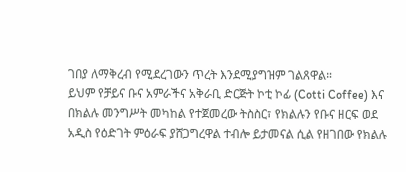ገበያ ለማቅረብ የሚደረገውን ጥረት እንደሚያግዝም ገልጸዋል።
ይህም የቻይና ቡና አምራችና አቅራቢ ድርጅት ኮቲ ኮፊ (Cotti Coffee) እና በክልሉ መንግሥት መካከል የተጀመረው ትስስር፣ የክልሉን የቡና ዘርፍ ወደ አዲስ የዕድገት ምዕራፍ ያሸጋግረዋል ተብሎ ይታመናል ሲል የዘገበው የክልሉ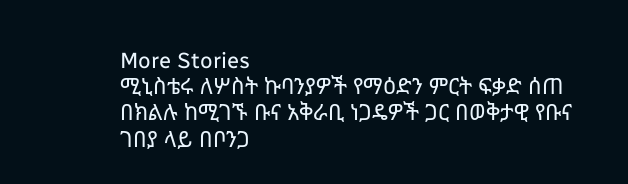More Stories
ሚኒስቴሩ ለሦስት ኩባንያዎች የማዕድን ምርት ፍቃድ ሰጠ
በክልሉ ከሚገኙ ቡና አቅራቢ ነጋዴዎች ጋር በወቅታዊ የቡና ገበያ ላይ በቦንጋ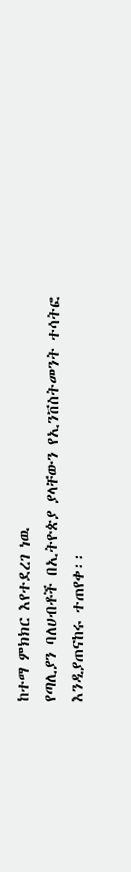ከተማ ምክክር እየተደረገ ነዉ
የጣሊያን ባለሀብቶች በኢትዮጵያ ያላቸውን የኢንቨስትመንት ተሳትፎ እንዲያጠናከሩ ተጠየቀ፡፡